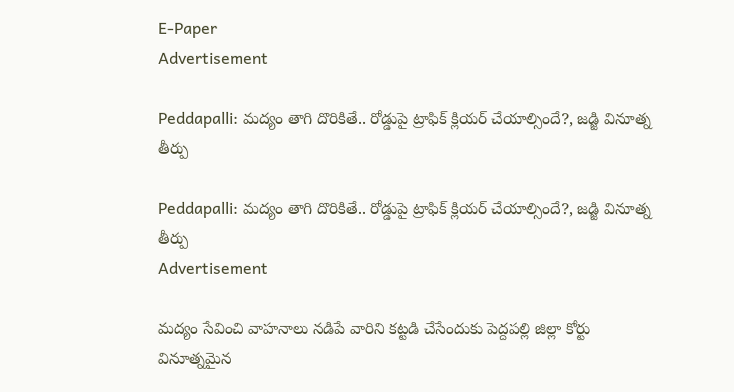E-Paper
Advertisement

Peddapalli: మద్యం తాగి దొరికితే.. రోడ్డుపై ట్రాఫిక్ క్లియర్ చేయాల్సిందే?, జడ్జి వినూత్న తీర్పు

Peddapalli: మద్యం తాగి దొరికితే.. రోడ్డుపై ట్రాఫిక్ క్లియర్ చేయాల్సిందే?, జడ్జి వినూత్న తీర్పు
Advertisement

మద్యం సేవించి వాహనాలు నడిపే వారిని కట్టడి చేసేందుకు పెద్దపల్లి జిల్లా కోర్టు వినూత్నమైన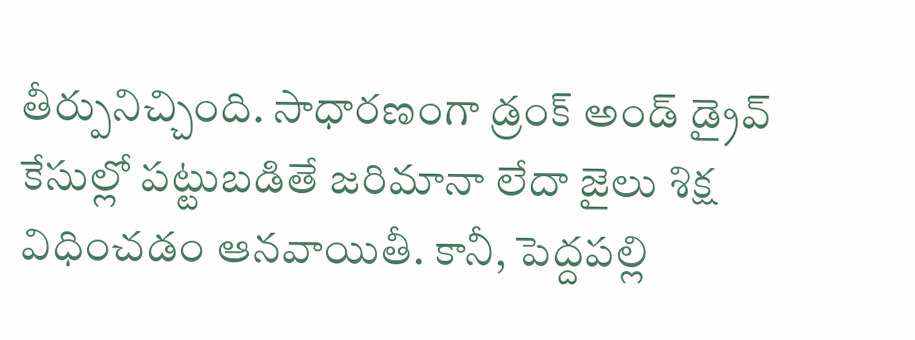తీర్పునిచ్చింది. సాధారణంగా డ్రంక్ అండ్ డ్రైవ్ కేసుల్లో పట్టుబడితే జరిమానా లేదా జైలు శిక్ష విధించడం ఆనవాయితీ. కానీ, పెద్దపల్లి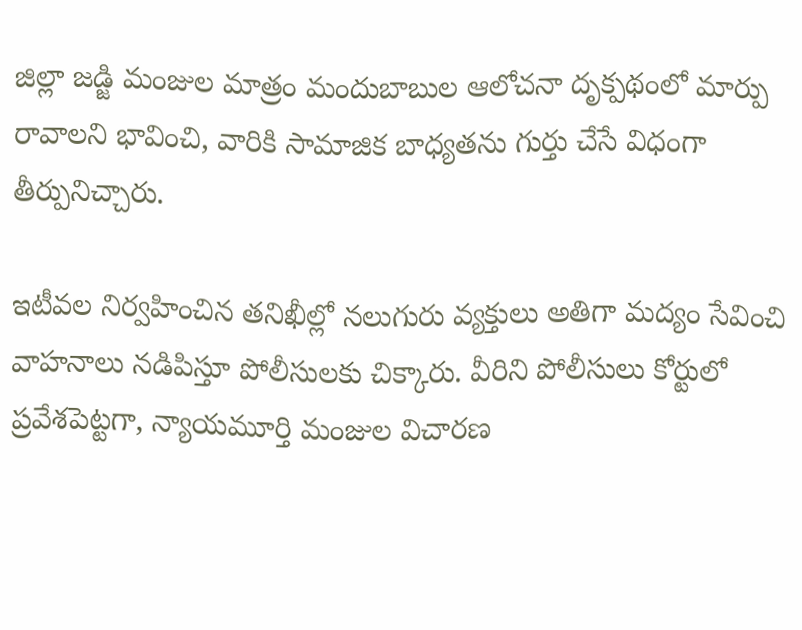జిల్లా జడ్జి మంజుల మాత్రం మందుబాబుల ఆలోచనా దృక్పథంలో మార్పు రావాలని భావించి, వారికి సామాజిక బాధ్యతను గుర్తు చేసే విధంగా తీర్పునిచ్చారు.

ఇటీవల నిర్వహించిన తనిఖీల్లో నలుగురు వ్యక్తులు అతిగా మద్యం సేవించి వాహనాలు నడిపిస్తూ పోలీసులకు చిక్కారు. వీరిని పోలీసులు కోర్టులో ప్రవేశపెట్టగా, న్యాయమూర్తి మంజుల విచారణ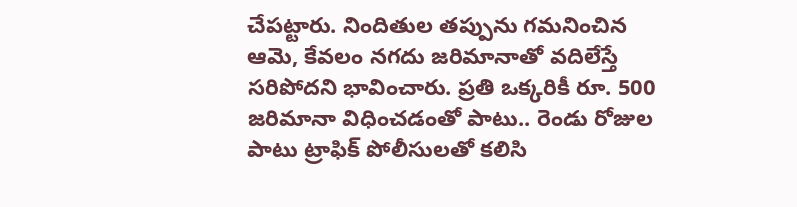చేపట్టారు. నిందితుల తప్పును గమనించిన ఆమె, కేవలం నగదు జరిమానాతో వదిలేస్తే సరిపోదని భావించారు. ప్రతి ఒక్కరికీ రూ. 500 జరిమానా విధించడంతో పాటు.. రెండు రోజుల పాటు ట్రాఫిక్ పోలీసులతో కలిసి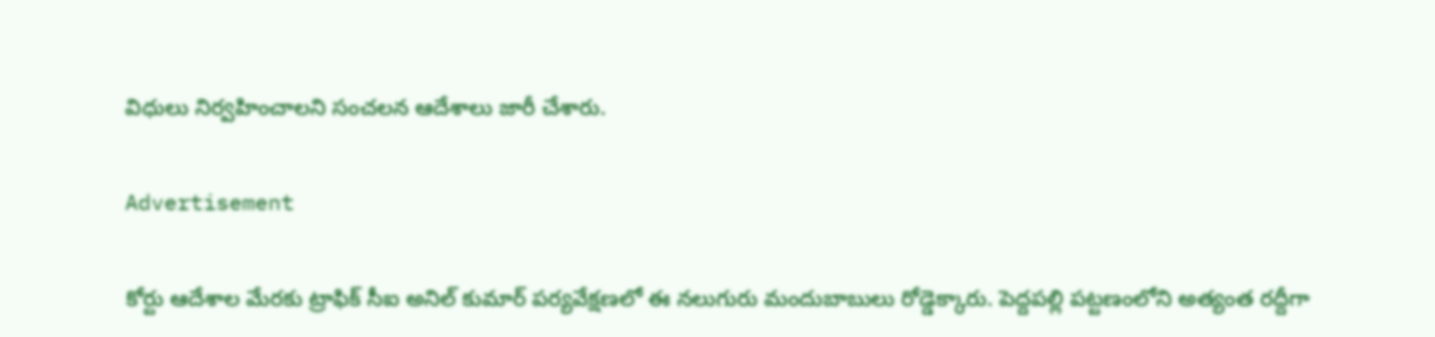విధులు నిర్వహించాలని సంచలన ఆదేశాలు జారీ చేశారు.

Advertisement

కోర్టు ఆదేశాల మేరకు ట్రాఫిక్ సీఐ అనిల్ కుమార్ పర్యవేక్షణలో ఈ నలుగురు మందుబాబులు రోడ్డెక్కారు. పెద్దపల్లి పట్టణంలోని అత్యంత రద్దీగా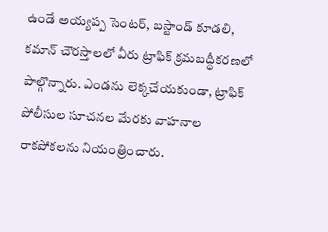ఉండే అయ్యప్ప సెంటర్, బస్టాండ్ కూడలి, కమాన్ చౌరస్తాలలో వీరు ట్రాఫిక్ క్రమబద్ధీకరణలో పాల్గొన్నారు. ఎండను లెక్కచేయకుండా, ట్రాఫిక్ పోలీసుల సూచనల మేరకు వాహనాల రాకపోకలను నియంత్రించారు.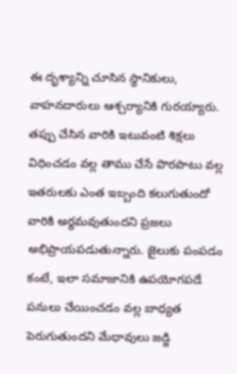ఈ దృశ్యాన్ని చూసిన స్థానికులు, వాహనదారులు ఆశ్చర్యానికి గురయ్యారు. తప్పు చేసిన వారికి ఇటువంటి శిక్షలు విధించడం వల్ల తాము చేసే పొరపాటు వల్ల ఇతరులకు ఎంత ఇబ్బంది కలుగుతుందో వారికి అర్థమవుతుందని ప్రజలు అభిప్రాయపడుతున్నారు. జైలుకు పంపడం కంటే, ఇలా సమాజానికి ఉపయోగపడే పనులు చేయించడం వల్ల బాధ్యత పెరుగుతుందని మేధావులు జడ్జి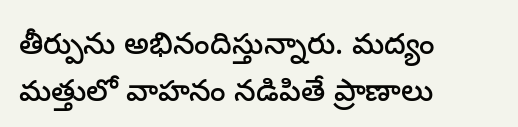తీర్పును అభినందిస్తున్నారు. మద్యం మత్తులో వాహనం నడిపితే ప్రాణాలు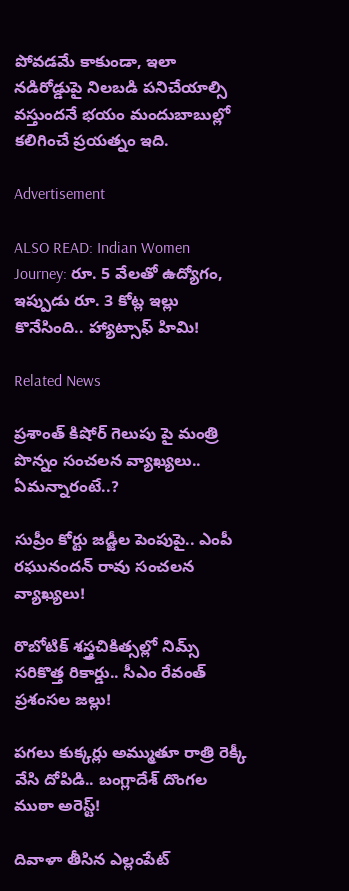పోవడమే కాకుండా, ఇలా నడిరోడ్డుపై నిలబడి పనిచేయాల్సి వస్తుందనే భయం మందుబాబుల్లో కలిగించే ప్రయత్నం ఇది.

Advertisement

ALSO READ: Indian Women Journey: రూ. 5 వేలతో ఉద్యోగం, ఇప్పుడు రూ. 3 కోట్ల ఇల్లు కొనేసింది.. హ్యాట్సాఫ్ హిమి!

Related News

ప్రశాంత్ కిషోర్ గెలుపు పై మంత్రి పొన్నం సంచలన వ్యాఖ్యలు.. ఏమన్నారంటే..?

సుప్రీం కోర్టు జడ్జీల పెంపుపై.. ఎంపీ రఘునందన్ రావు సంచలన వ్యాఖ్యలు!

రొబోటిక్ శస్త్రచికిత్సల్లో నిమ్స్ సరికొత్త రికార్డు.. సీఎం రేవంత్ ప్రశంసల జల్లు!

పగలు కుక్కర్లు అమ్ముతూ రాత్రి రెక్కీ వేసి దోపిడి.. బంగ్లాదేశ్ దొంగల ముఠా అరెస్ట్!

దివాళా తీసిన ఎల్లంపేట్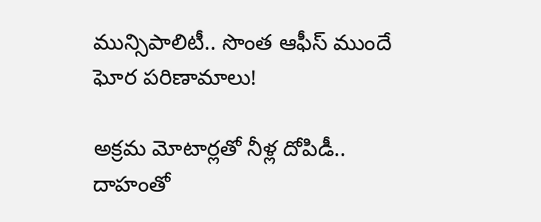మున్సిపాలిటీ.. సొంత ఆఫీస్ ముందే ఘోర పరిణామాలు!

అక్రమ మోటార్లతో నీళ్ల దోపిడీ.. దాహంతో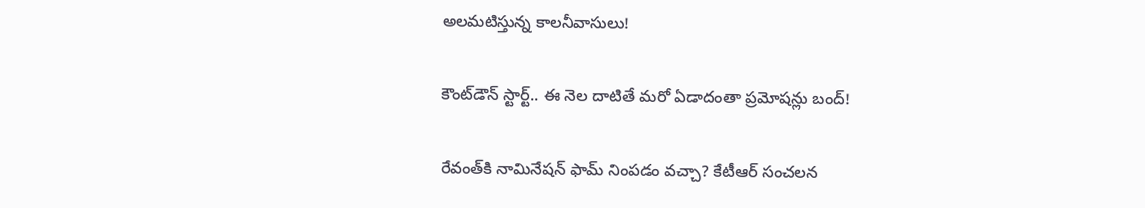అలమటిస్తున్న కాలనీవాసులు!

కౌంట్‌డౌన్ స్టార్ట్.. ఈ నెల దాటితే మరో ఏడాదంతా ప్రమోషన్లు బంద్!

రేవంత్‌కి నామినేషన్ ఫామ్ నింపడం వచ్చా? కేటీఆర్ సంచలన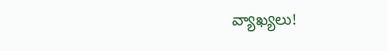వ్యాఖ్యలు!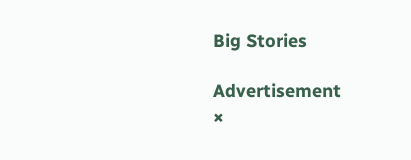Big Stories

Advertisement
×